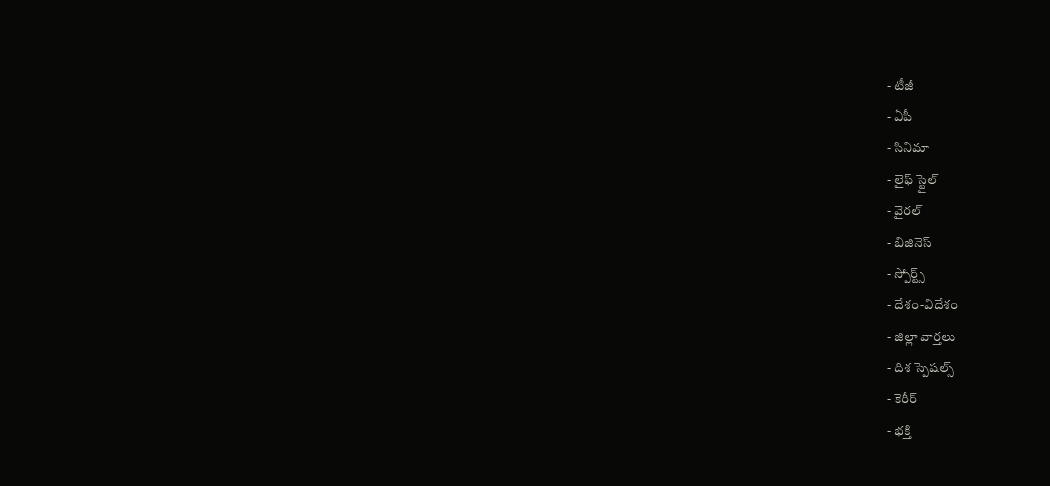- టీజీ
- ఏపీ
- సినిమా
- లైఫ్ స్టైల్
- వైరల్
- బిజినెస్
- స్పోర్ట్స్
- దేశం-విదేశం
- జిల్లా వార్తలు
- దిశ స్పెషల్స్
- కెరీర్
- భక్తి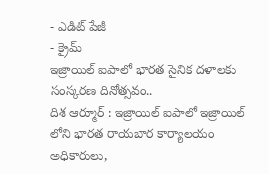- ఎడిట్ పేజీ
- క్రైమ్
ఇజ్రాయిల్ ఐపాలో భారత సైనిక దళాలకు సంస్కరణ దినోత్సవం..
దిశ ఆర్మూర్ : ఇజ్రాయిల్ ఐపాలో ఇజ్రాయిల్ లోని భారత రాయబార కార్యాలయం అధికారులు,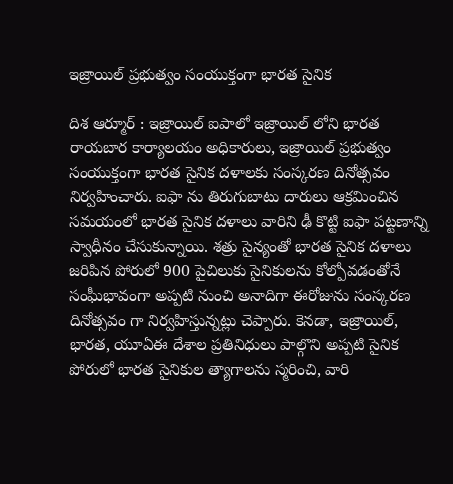ఇజ్రాయిల్ ప్రభుత్వం సంయుక్తంగా భారత సైనిక

దిశ ఆర్మూర్ : ఇజ్రాయిల్ ఐపాలో ఇజ్రాయిల్ లోని భారత రాయబార కార్యాలయం అధికారులు, ఇజ్రాయిల్ ప్రభుత్వం సంయుక్తంగా భారత సైనిక దళాలకు సంస్కరణ దినోత్సవం నిర్వహించారు. ఐఫా ను తిరుగుబాటు దారులు ఆక్రమించిన సమయంలో భారత సైనిక దళాలు వారిని ఢీ కొట్టి ఐఫా పట్టణాన్ని స్వాధీనం చేసుకున్నాయి. శత్రు సైన్యంతో భారత సైనిక దళాలు జరిపిన పోరులో 900 పైచిలుకు సైనికులను కోల్పోవడంతోనే సంఘీభావంగా అప్పటి నుంచి అనాదిగా ఈరోజును సంస్కరణ దినోత్సవం గా నిర్వహిస్తున్నట్లు చెప్పారు. కెనడా, ఇజ్రాయిల్, భారత, యూఏఈ దేశాల ప్రతినిధులు పాల్గొని అప్పటి సైనిక పోరులో భారత సైనికుల త్యాగాలను స్మరించి, వారి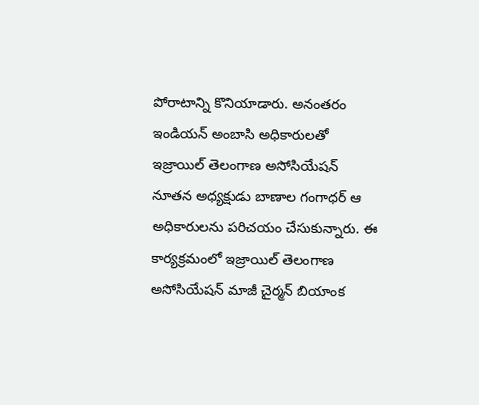పోరాటాన్ని కొనియాడారు. అనంతరం ఇండియన్ అంబాసి అధికారులతో ఇజ్రాయిల్ తెలంగాణ అసోసియేషన్ నూతన అధ్యక్షుడు బాణాల గంగాధర్ ఆ అధికారులను పరిచయం చేసుకున్నారు. ఈ కార్యక్రమంలో ఇజ్రాయిల్ తెలంగాణ అసోసియేషన్ మాజీ చైర్మన్ బియాంక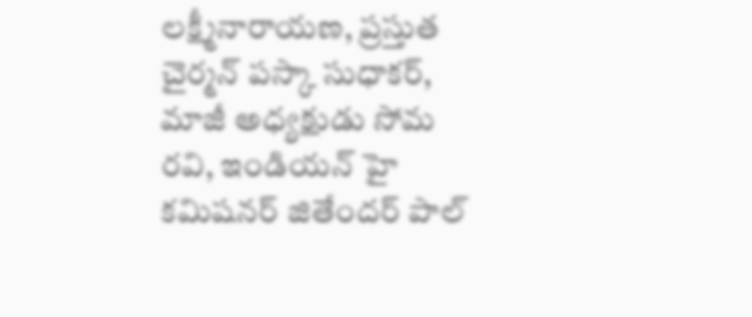లక్ష్మీనారాయణ, ప్రస్తుత చైర్మన్ పస్కా సుధాకర్, మాజీ అధ్యక్షుడు సోమ రవి, ఇండియన్ హై కమిషనర్ జితేందర్ పాల్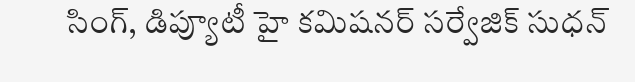సింగ్, డిప్యూటీ హై కమిషనర్ సర్వేజిక్ సుధన్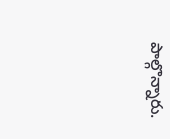పాల్గొన్నారు.